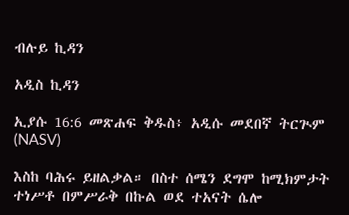ብሉይ ኪዳን

አዲስ ኪዳን

ኢያሱ 16:6 መጽሐፍ ቅዱስ፥ አዲሱ መደበኛ ትርጒም (NASV)

እስከ ባሕሩ ይዘልቃል። በስተ ሰሜን ደግሞ ከሚክምታት ተነሥቶ በምሥራቅ በኩል ወደ ተአናት ሴሎ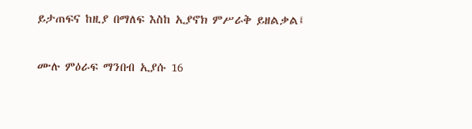ይታጠፍና ከዚያ በማለፍ እስከ ኢያኖክ ምሥራቅ ይዘልቃል፤

ሙሉ ምዕራፍ ማንበብ ኢያሱ 16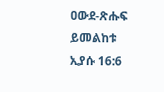ዐውደ-ጽሑፍ ይመልከቱ ኢያሱ 16:6